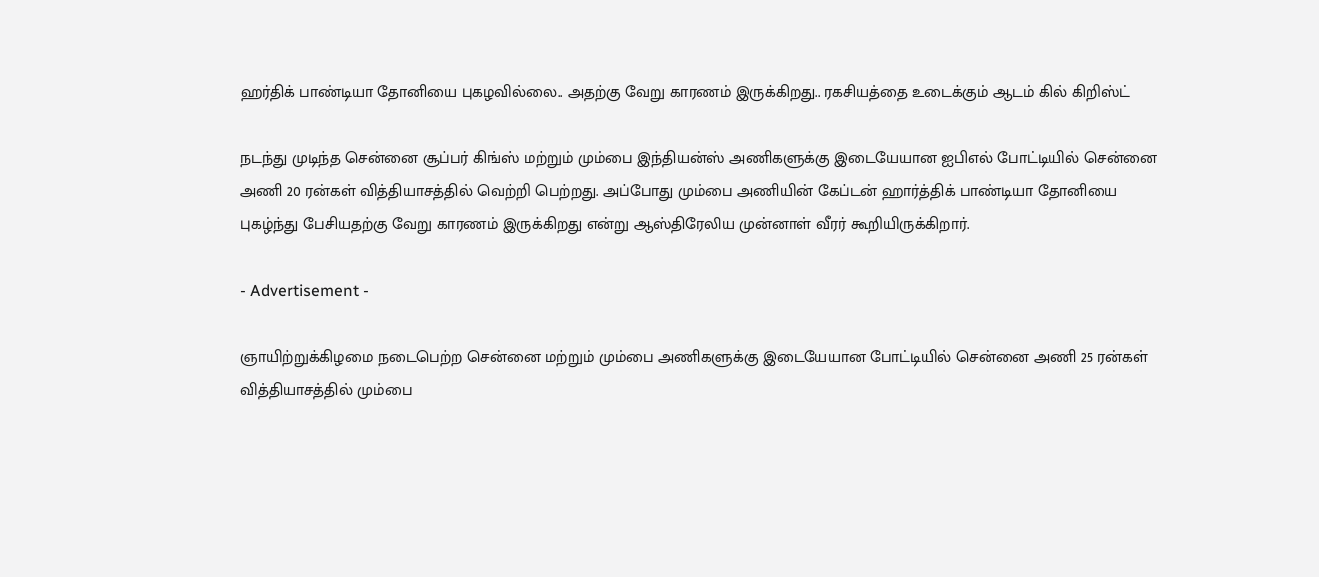ஹர்திக் பாண்டியா தோனியை புகழவில்லை.. அதற்கு வேறு காரணம் இருக்கிறது.. ரகசியத்தை உடைக்கும் ஆடம் கில் கிறிஸ்ட்

நடந்து முடிந்த சென்னை சூப்பர் கிங்ஸ் மற்றும் மும்பை இந்தியன்ஸ் அணிகளுக்கு இடையேயான ஐபிஎல் போட்டியில் சென்னை அணி 20 ரன்கள் வித்தியாசத்தில் வெற்றி பெற்றது. அப்போது மும்பை அணியின் கேப்டன் ஹார்த்திக் பாண்டியா தோனியை புகழ்ந்து பேசியதற்கு வேறு காரணம் இருக்கிறது என்று ஆஸ்திரேலிய முன்னாள் வீரர் கூறியிருக்கிறார்.

- Advertisement -

ஞாயிற்றுக்கிழமை நடைபெற்ற சென்னை மற்றும் மும்பை அணிகளுக்கு இடையேயான போட்டியில் சென்னை அணி 25 ரன்கள் வித்தியாசத்தில் மும்பை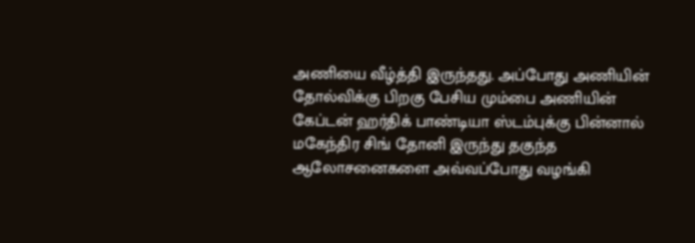அணியை வீழ்த்தி இருந்தது. அப்போது அணியின் தோல்விக்கு பிறகு பேசிய மும்பை அணியின் கேப்டன் ஹர்திக் பாண்டியா ஸ்டம்புக்கு பின்னால் மகேந்திர சிங் தோனி இருந்து தகுந்த ஆலோசனைகளை அவ்வப்போது வழங்கி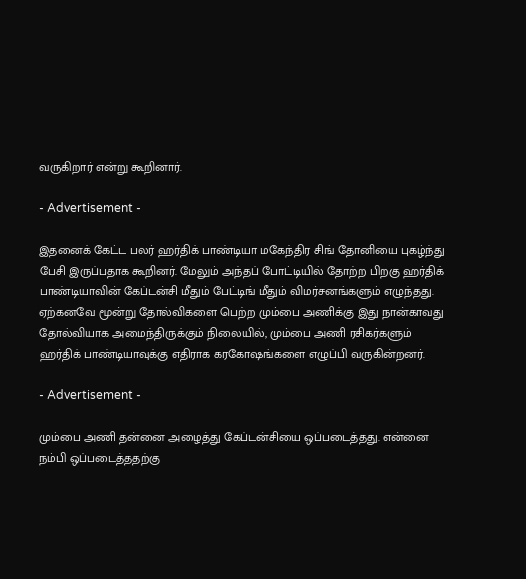வருகிறார் என்று கூறினார்.

- Advertisement -

இதனைக் கேட்ட பலர் ஹர்திக் பாண்டியா மகேந்திர சிங் தோனியை புகழ்ந்து பேசி இருப்பதாக கூறினர். மேலும் அந்தப் போட்டியில் தோற்ற பிறகு ஹர்திக் பாண்டியாவின் கேப்டன்சி மீதும் பேட்டிங் மீதும் விமர்சனங்களும் எழுந்தது. ஏற்கனவே மூன்று தோல்விகளை பெற்ற மும்பை அணிக்கு இது நான்காவது தோல்வியாக அமைந்திருக்கும் நிலையில், மும்பை அணி ரசிகர்களும் ஹர்திக் பாண்டியாவுக்கு எதிராக கரகோஷங்களை எழுப்பி வருகின்றனர்.

- Advertisement -

மும்பை அணி தன்னை அழைத்து கேப்டன்சியை ஒப்படைத்தது. என்னை நம்பி ஒப்படைத்ததற்கு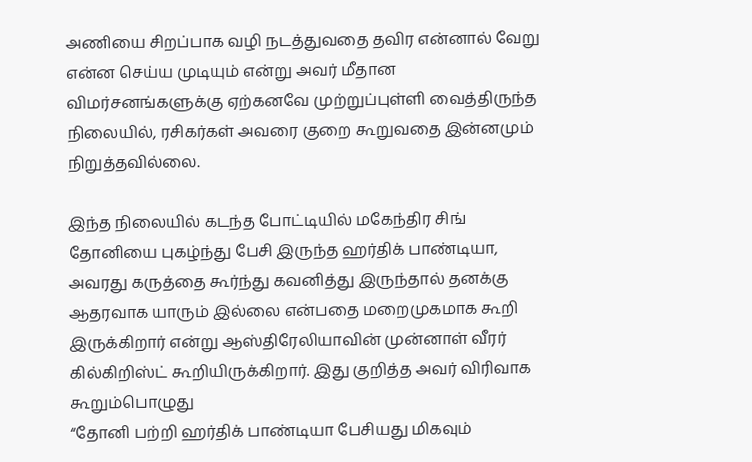அணியை சிறப்பாக வழி நடத்துவதை தவிர என்னால் வேறு என்ன செய்ய முடியும் என்று அவர் மீதான விமர்சனங்களுக்கு ஏற்கனவே முற்றுப்புள்ளி வைத்திருந்த நிலையில், ரசிகர்கள் அவரை குறை கூறுவதை இன்னமும் நிறுத்தவில்லை.

இந்த நிலையில் கடந்த போட்டியில் மகேந்திர சிங் தோனியை புகழ்ந்து பேசி இருந்த ஹர்திக் பாண்டியா, அவரது கருத்தை கூர்ந்து கவனித்து இருந்தால் தனக்கு ஆதரவாக யாரும் இல்லை என்பதை மறைமுகமாக கூறி இருக்கிறார் என்று ஆஸ்திரேலியாவின் முன்னாள் வீரர் கில்கிறிஸ்ட் கூறியிருக்கிறார். இது குறித்த அவர் விரிவாக கூறும்பொழுது
“தோனி பற்றி ஹர்திக் பாண்டியா பேசியது மிகவும்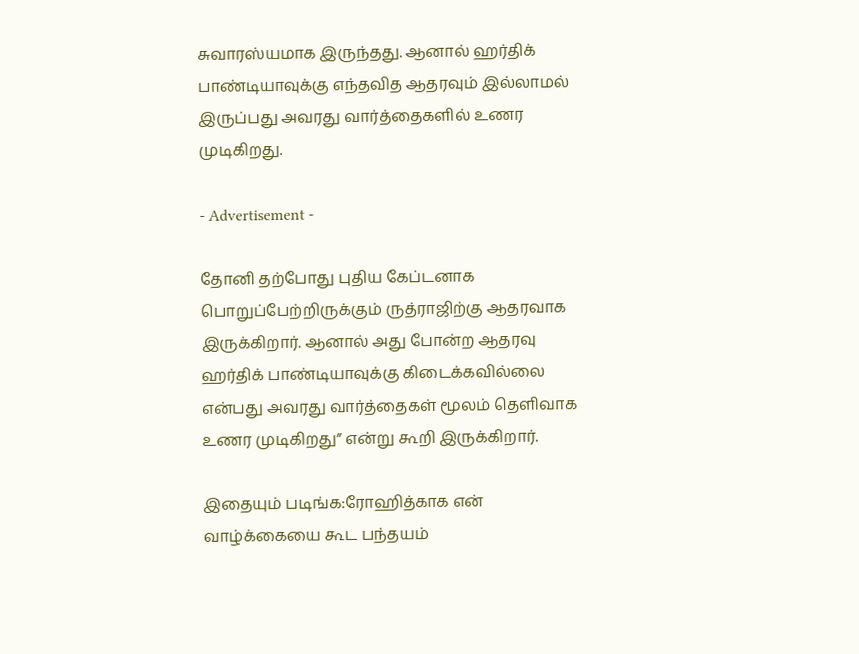சுவாரஸ்யமாக இருந்தது. ஆனால் ஹர்திக் பாண்டியாவுக்கு எந்தவித ஆதரவும் இல்லாமல் இருப்பது அவரது வார்த்தைகளில் உணர முடிகிறது.

- Advertisement -

தோனி தற்போது புதிய கேப்டனாக பொறுப்பேற்றிருக்கும் ருத்ராஜிற்கு ஆதரவாக இருக்கிறார். ஆனால் அது போன்ற ஆதரவு ஹர்திக் பாண்டியாவுக்கு கிடைக்கவில்லை என்பது அவரது வார்த்தைகள் மூலம் தெளிவாக உணர முடிகிறது” என்று கூறி இருக்கிறார்.

இதையும் படிங்க:ரோஹித்காக என் வாழ்க்கையை கூட பந்தயம்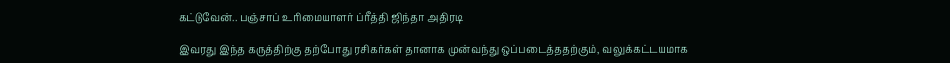கட்டுவேன்.. பஞ்சாப் உரிமையாளர் ப்ரீத்தி ஜிந்தா அதிரடி

இவரது இந்த கருத்திற்கு தற்போது ரசிகர்கள் தானாக முன்வந்து ஒப்படைத்ததற்கும், வலுக்கட்டயமாக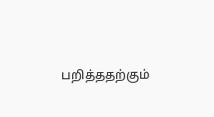பறித்ததற்கும்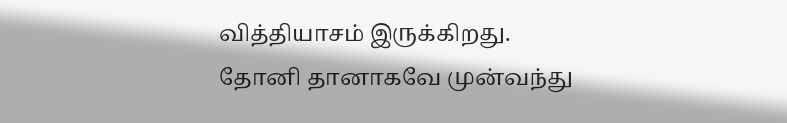வித்தியாசம் இருக்கிறது. தோனி தானாகவே முன்வந்து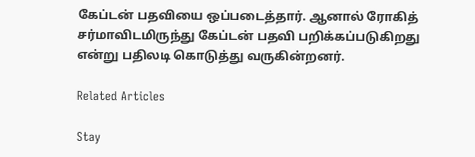கேப்டன் பதவியை ஒப்படைத்தார். ஆனால் ரோகித் சர்மாவிடமிருந்து கேப்டன் பதவி பறிக்கப்படுகிறது என்று பதிலடி கொடுத்து வருகின்றனர்.

Related Articles

Stay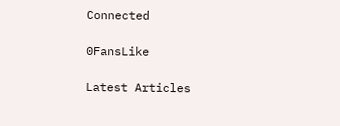Connected

0FansLike

Latest Articles